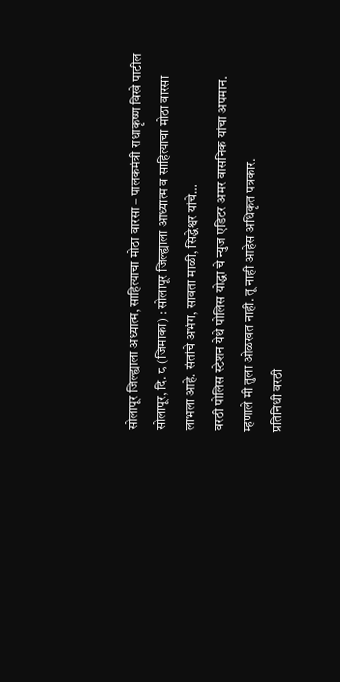सोलापूर जिल्ह्याला अध्यात्म, साहित्याचा मोठा वारसा – पालकमंत्री राधाकृष्ण विखे पाटील
सोलापूर, दि. ८ (जिमाका) : सोलापूर जिल्ह्याला आध्यात्म व साहित्याचा मोठा वारसा लाभला आहे. संतांचे अभंग, सावता माळी, सिद्धेश्वर यांचे…
वरठी पोलिस स्टेशन येथे पोलिस योद्धा चे न्युज एडिटर अमर वासनिक यांचा अपमान. म्हणाले मी तुला ओळखत नाही. तू नाही आहेस अधिकृत पत्रकार.
प्रतिनिधी वरठी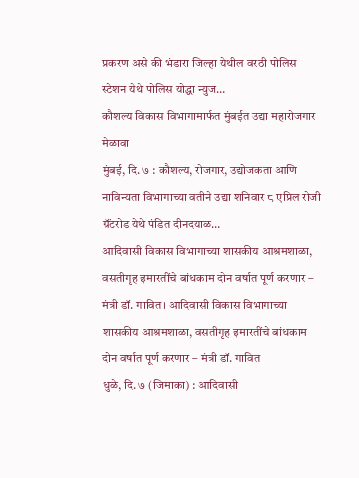प्रकरण असे की भंडारा जिल्हा येथील वरठी पोलिस स्टेशन येथे पोलिस योद्धा न्युज…
कौशल्य विकास विभागामार्फत मुंबईत उद्या महारोजगार मेळावा
मुंबई, दि. ७ : कौशल्य, रोजगार, उद्योजकता आणि नाविन्यता विभागाच्या वतीने उद्या शनिवार ८ एप्रिल रोजी ग्रॅंटरोड येथे पंडित दीनदयाळ…
आदिवासी विकास विभागाच्या शासकीय आश्रमशाळा, वसतीगृह इमारतींचे बांधकाम दोन वर्षात पूर्ण करणार – मंत्री डॉ. गावित। आदिवासी विकास विभागाच्या शासकीय आश्रमशाळा, वसतीगृह इमारतींचे बांधकाम दोन वर्षात पूर्ण करणार – मंत्री डॉ. गावित
धुळे, दि. ७ (जिमाका) : आदिवासी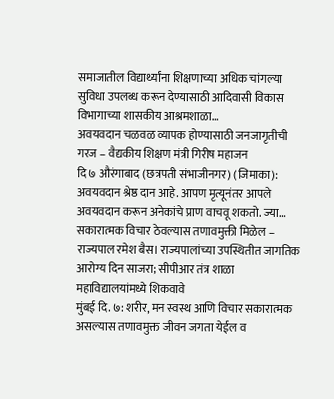समाजातील विद्यार्थ्यांना शिक्षणाच्या अधिक चांगल्या सुविधा उपलब्ध करून देण्यासाठी आदिवासी विकास विभागाच्या शासकीय आश्रमशाळा…
अवयवदान चळवळ व्यापक होण्यासाठी जनजागृतीची गरज – वैद्यकीय शिक्षण मंत्री गिरीष महाजन
दि ७ औरंगाबाद (छत्रपती संभाजीनगर) (जिमाका): अवयवदान श्रेष्ठ दान आहे. आपण मृत्यूनंतर आपले अवयवदान करून अनेकांचे प्राण वाचवू शकतो. ज्या…
सकारात्मक विचार ठेवल्यास तणावमुक्ती मिळेल – राज्यपाल रमेश बैस। राज्यपालांच्या उपस्थितीत जागतिक आरोग्य दिन साजरा; सीपीआर तंत्र शाळा महाविद्यालयांमध्ये शिकवावे
मुंबई दि. ७: शरीर, मन स्वस्थ आणि विचार सकारात्मक असल्यास तणावमुक्त जीवन जगता येईल व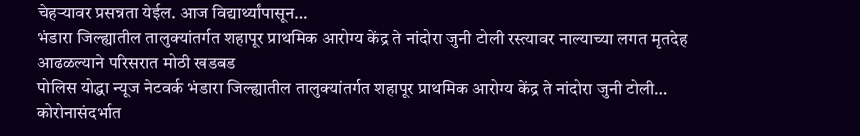चेहऱ्यावर प्रसन्नता येईल. आज विद्यार्थ्यांपासून…
भंडारा जिल्ह्यातील तालुक्यांतर्गत शहापूर प्राथमिक आरोग्य केंद्र ते नांदोरा जुनी टोली रस्त्यावर नाल्याच्या लगत मृतदेह आढळल्याने परिसरात मोठी खडबड
पोलिस योद्धा न्यूज नेटवर्क भंडारा जिल्ह्यातील तालुक्यांतर्गत शहापूर प्राथमिक आरोग्य केंद्र ते नांदोरा जुनी टोली…
कोरोनासंदर्भात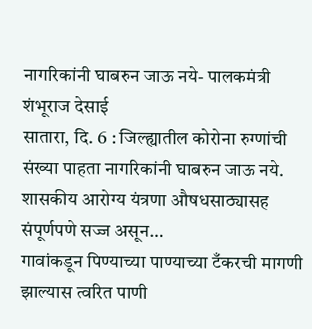नागरिकांनी घाबरुन जाऊ नये- पालकमंत्री शंभूराज देसाई
सातारा, दि. 6 : जिल्ह्यातील कोरोना रुग्णांची संख्या पाहता नागरिकांनी घाबरुन जाऊ नये. शासकीय आरोग्य यंत्रणा औषधसाठ्यासह संपूर्णपणे सज्ज असून…
गावांकडून पिण्याच्या पाण्याच्या टँकरची मागणी झाल्यास त्वरित पाणी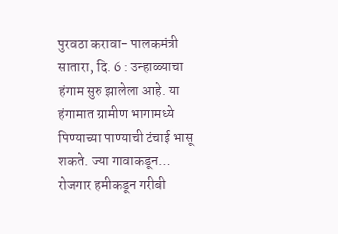पुरवठा करावा- पालकमंत्री
सातारा, दि. 6 : उन्हाळ्याचा हंगाम सुरु झालेला आहे. या हंगामात ग्रामीण भागामध्ये पिण्याच्या पाण्याची टंचाई भासू शकते. ज्या गावाकडून…
रोजगार हमीकडून गरीबी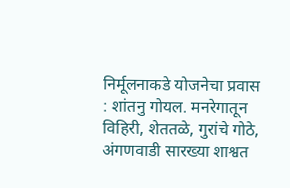निर्मूलनाकडे योजनेचा प्रवास : शांतनु गोयल. मनरेगातून विहिरी, शेततळे, गुरांचे गोठे, अंगणवाडी सारख्या शाश्वत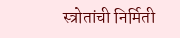स्त्रोतांची निर्मिती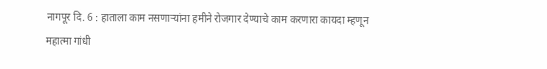नागपूर दि. 6 : हाताला काम नसणाऱ्यांना हमीने रोजगार देण्याचे काम करणारा कायदा म्हणून महात्मा गांधी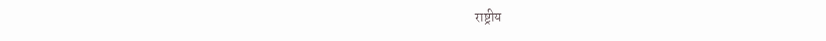राष्ट्रीय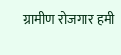ग्रामीण रोजगार हमी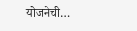योजनेची…